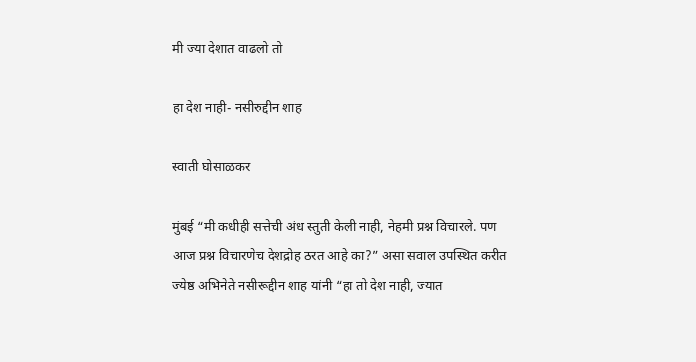मी ज्या देशात वाढलो तो

हा देश नाही- नसीरुद्दीन शाह

स्वाती घोसाळकर

मुंबई “मी कधीही सत्तेची अंध स्तुती केली नाही, नेहमी प्रश्न विचारले. पण आज प्रश्न विचारणेच देशद्रोह ठरत आहे का?” असा सवाल उपस्थित करीत ज्येष्ठ अभिनेते नसीरूद्दीन शाह यांनी “हा तो देश नाही, ज्यात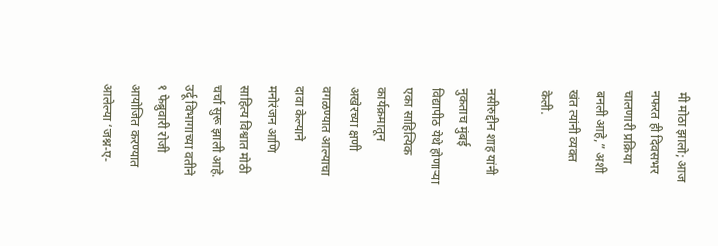मी मोठा झालो; आज नफरत ही दिवसभर चालणारी प्रक्रिया बनली आहे,” अशी खंत त्यांनी व्यक्त केली.

नसीरुद्दीन शाह यांनी नुकताच मुंबई विद्यापीठ येथे होणाऱ्या एका साहित्यिक कार्यक्रमातून अखेरच्या क्षणी वगळण्यात आल्याचा दावा केल्याने मनोरंजन आणि साहित्य विश्वात मोठी चर्चा सुरू झाली आहे. उर्दू विभागाच्या वतीने १ फेब्रुवारी रोजी आयोजित करण्यात आलेल्या ‘जश्न-ए-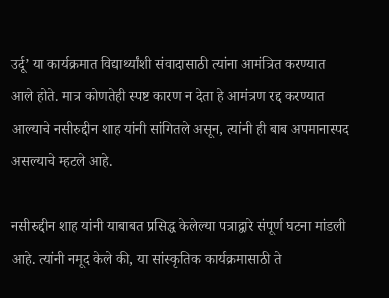उर्दू’ या कार्यक्रमात विद्यार्थ्यांशी संवादासाठी त्यांना आमंत्रित करण्यात आले होते. मात्र कोणतेही स्पष्ट कारण न देता हे आमंत्रण रद्द करण्यात आल्याचे नसीरुद्दीन शाह यांनी सांगितले असून, त्यांनी ही बाब अपमानास्पद असल्याचे म्हटले आहे.

नसीरुद्दीन शाह यांनी याबाबत प्रसिद्ध केलेल्या पत्राद्वारे संपूर्ण घटना मांडली आहे. त्यांनी नमूद केले की, या सांस्कृतिक कार्यक्रमासाठी ते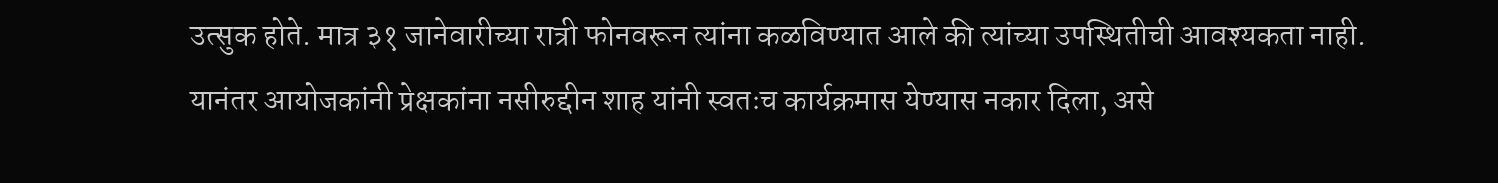उत्सुक होते. मात्र ३१ जानेवारीच्या रात्री फोनवरून त्यांना कळविण्यात आले की त्यांच्या उपस्थितीची आवश्यकता नाही. यानंतर आयोजकांनी प्रेक्षकांना नसीरुद्दीन शाह यांनी स्वतःच कार्यक्रमास येण्यास नकार दिला, असे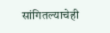सांगितल्याचेही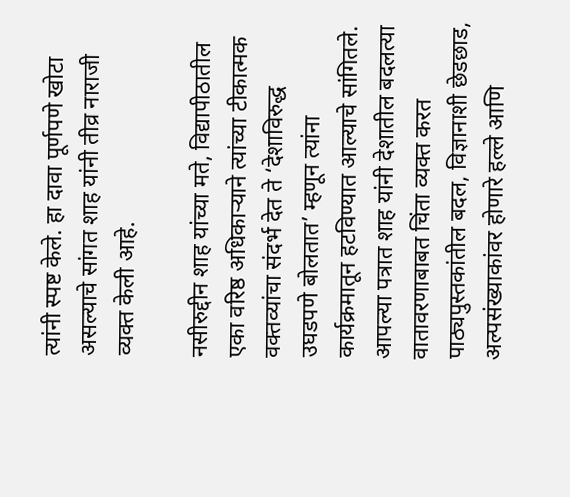त्यांनी स्पष्ट केले. हा दावा पूर्णपणे खोटा असल्याचे सांगत शाह यांनी तीव्र नाराजी व्यक्त केली आहे.

नसीरुद्दीन शाह यांच्या मते, विद्यापीठातील एका वरिष्ठ अधिकाऱ्याने त्यांच्या टीकात्मक वक्तव्यांचा संदर्भ देत ते ‘देशाविरुद्ध उघडपणे बोलतात’ म्हणून त्यांना कार्यक्रमातून हटविण्यात आल्याचे सांगितले. आपल्या पत्रात शाह यांनी देशातील बदलत्या वातावरणाबाबत चिंता व्यक्त करत पाठ्यपुस्तकांतील बदल, विज्ञानाशी छेडछाड, अल्पसंख्याकांवर होणारे हल्ले आणि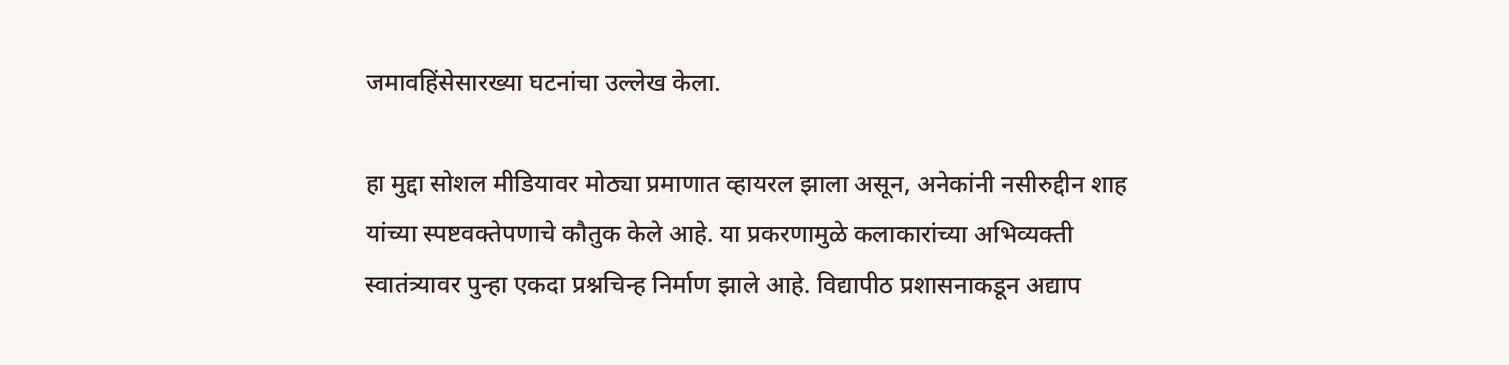जमावहिंसेसारख्या घटनांचा उल्लेख केला.

हा मुद्दा सोशल मीडियावर मोठ्या प्रमाणात व्हायरल झाला असून, अनेकांनी नसीरुद्दीन शाह यांच्या स्पष्टवक्तेपणाचे कौतुक केले आहे. या प्रकरणामुळे कलाकारांच्या अभिव्यक्ती स्वातंत्र्यावर पुन्हा एकदा प्रश्नचिन्ह निर्माण झाले आहे. विद्यापीठ प्रशासनाकडून अद्याप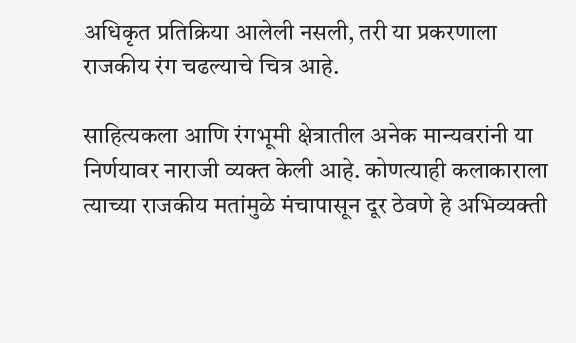अधिकृत प्रतिक्रिया आलेली नसली, तरी या प्रकरणाला राजकीय रंग चढल्याचे चित्र आहे.

साहित्यकला आणि रंगभूमी क्षेत्रातील अनेक मान्यवरांनी या निर्णयावर नाराजी व्यक्त केली आहे. कोणत्याही कलाकाराला त्याच्या राजकीय मतांमुळे मंचापासून दूर ठेवणे हे अभिव्यक्ती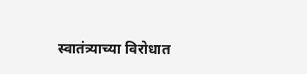स्वातंत्र्याच्या विरोधात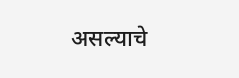असल्याचे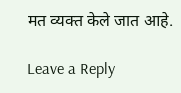मत व्यक्त केले जात आहे.

Leave a Reply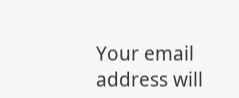Your email address will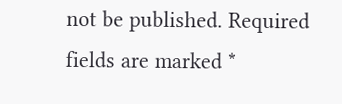not be published. Required fields are marked *